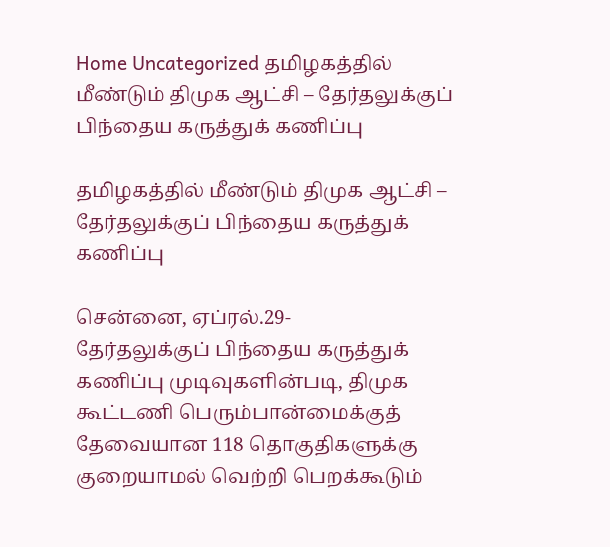Home Uncategorized தமிழகத்தில் மீண்டும் திமுக ஆட்சி – தேர்தலுக்குப் பிந்தைய கருத்துக் கணிப்பு

தமிழகத்தில் மீண்டும் திமுக ஆட்சி – தேர்தலுக்குப் பிந்தைய கருத்துக் கணிப்பு

சென்னை, ஏப்ரல்.29-
தேர்தலுக்குப் பிந்தைய கருத்துக் கணிப்பு முடிவுகளின்படி, திமுக கூட்டணி பெரும்பான்மைக்குத் தேவையான 118 தொகுதிகளுக்கு குறையாமல் வெற்றி பெறக்கூடும்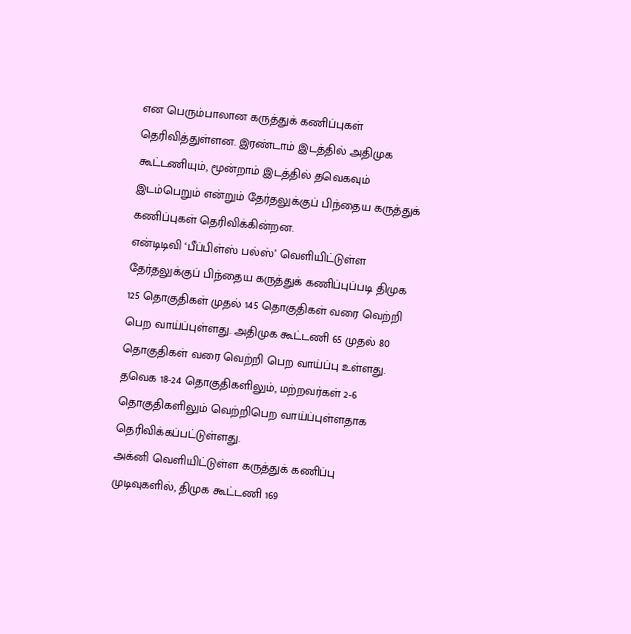என பெரும்பாலான கருத்துக் கணிப்புகள் தெரிவித்துள்ளன. இரண்டாம் இடத்தில் அதிமுக கூட்டணியும், மூன்றாம் இடத்தில் தவெகவும் இடம்பெறும் என்றும் தேர்தலுக்குப் பிந்தைய கருத்துக் கணிப்புகள் தெரிவிக்கின்றன.
என்டிடிவி ‘பீப்பிள்ஸ் பல்ஸ்’ வெளியிட்டுள்ள தேர்தலுக்குப் பிந்தைய கருத்துக் கணிப்புப்படி திமுக 125 தொகுதிகள் முதல் 145 தொகுதிகள் வரை வெற்றி பெற வாய்ப்புள்ளது. அதிமுக கூட்டணி 65 முதல் 80 தொகுதிகள் வரை வெற்றி பெற வாய்ப்பு உள்ளது. தவெக 18-24 தொகுதிகளிலும், மற்றவர்கள் 2-6 தொகுதிகளிலும் வெற்றிபெற வாய்ப்புள்ளதாக தெரிவிக்கப்பட்டுள்ளது.
அக்னி வெளியிட்டுள்ள கருத்துக் கணிப்பு முடிவுகளில், திமுக கூட்டணி 169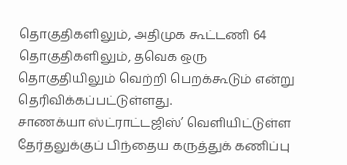தொகுதிகளிலும், அதிமுக கூட்டணி 64 தொகுதிகளிலும், தவெக ஒரு தொகுதியிலும் வெற்றி பெறக்கூடும் என்று தெரிவிக்கப்பட்டுள்ளது.
சாணக்யா ஸ்ட்ராட்டஜிஸ்’ வெளியிட்டுள்ள தேர்தலுக்குப் பிந்தைய கருத்துக் கணிப்பு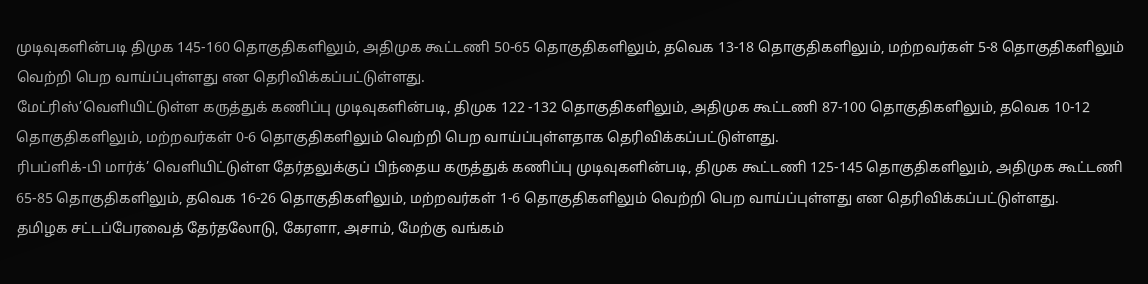முடிவுகளின்படி திமுக 145-160 தொகுதிகளிலும், அதிமுக கூட்டணி 50-65 தொகுதிகளிலும், தவெக 13-18 தொகுதிகளிலும், மற்றவர்கள் 5-8 தொகுதிகளிலும் வெற்றி பெற வாய்ப்புள்ளது என தெரிவிக்கப்பட்டுள்ளது.
மேட்ரிஸ்’வெளியிட்டுள்ள கருத்துக் கணிப்பு முடிவுகளின்படி, திமுக 122 -132 தொகுதிகளிலும், அதிமுக கூட்டணி 87-100 தொகுதிகளிலும், தவெக 10-12 தொகுதிகளிலும், மற்றவர்கள் 0-6 தொகுதிகளிலும் வெற்றி பெற வாய்ப்புள்ளதாக தெரிவிக்கப்பட்டுள்ளது.
ரிபப்ளிக்-பி மார்க்’ வெளியிட்டுள்ள தேர்தலுக்குப் பிந்தைய கருத்துக் கணிப்பு முடிவுகளின்படி, திமுக கூட்டணி 125-145 தொகுதிகளிலும், அதிமுக கூட்டணி 65-85 தொகுதிகளிலும், தவெக 16-26 தொகுதிகளிலும், மற்றவர்கள் 1-6 தொகுதிகளிலும் வெற்றி பெற வாய்ப்புள்ளது என தெரிவிக்கப்பட்டுள்ளது.
தமிழக சட்டப்பேரவைத் தேர்தலோடு, கேரளா, அசாம், மேற்கு வங்கம்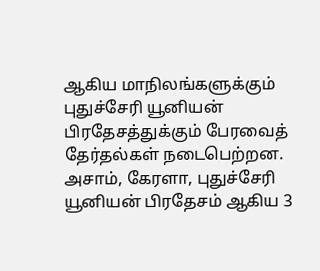ஆகிய மாநிலங்களுக்கும் புதுச்சேரி யூனியன் பிரதேசத்துக்கும் பேரவைத் தேர்தல்கள் நடைபெற்றன.
அசாம், கேரளா, புதுச்சேரி யூனியன் பிரதேசம் ஆகிய 3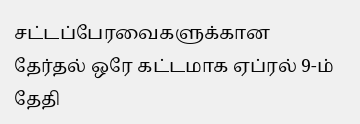சட்டப்பேரவைகளுக்கான தேர்தல் ஒரே கட்டமாக ஏப்ரல் 9-ம் தேதி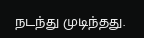நடந்து முடிந்தது.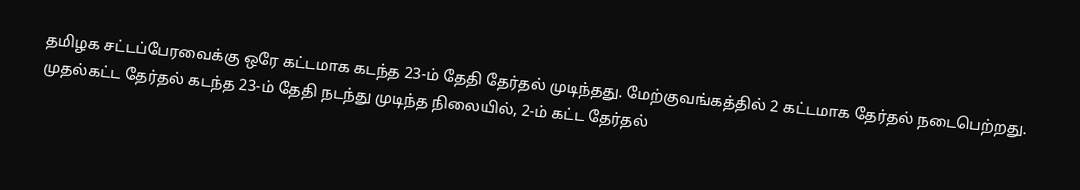தமிழக சட்டப்பேரவைக்கு ஒரே கட்டமாக கடந்த 23-ம் தேதி தேர்தல் முடிந்தது. மேற்குவங்கத்தில் 2 கட்டமாக தேர்தல் நடைபெற்றது. முதல்கட்ட தேர்தல் கடந்த 23-ம் தேதி நடந்து முடிந்த நிலையில், 2-ம் கட்ட தேர்தல்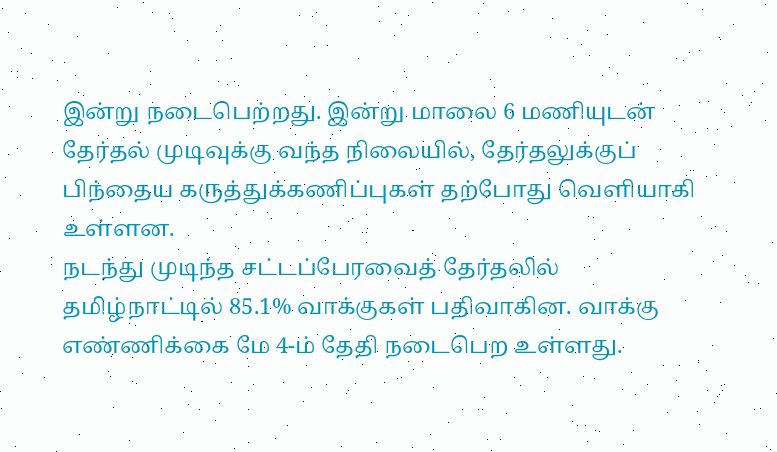இன்று நடைபெற்றது. இன்று மாலை 6 மணியுடன் தேர்தல் முடிவுக்கு வந்த நிலையில், தேர்தலுக்குப் பிந்தைய கருத்துக்கணிப்புகள் தற்போது வெளியாகி உள்ளன.
நடந்து முடிந்த சட்டப்பேரவைத் தேர்தலில் தமிழ்நாட்டில் 85.1% வாக்குகள் பதிவாகின. வாக்கு எண்ணிக்கை மே 4-ம் தேதி நடைபெற உள்ளது.